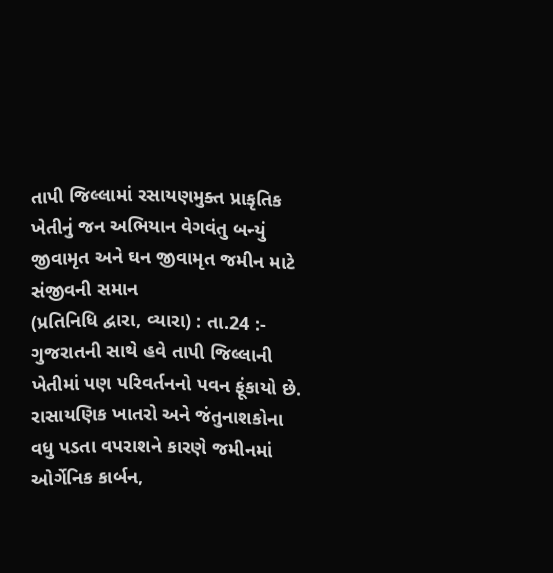તાપી જિલ્લામાં રસાયણમુક્ત પ્રાકૃતિક ખેતીનું જન અભિયાન વેગવંતુ બન્યું
જીવામૃત અને ઘન જીવામૃત જમીન માટે સંજીવની સમાન
(પ્રતિનિધિ દ્વારા, વ્યારા) : તા.24 :- ગુજરાતની સાથે હવે તાપી જિલ્લાની ખેતીમાં પણ પરિવર્તનનો પવન ફૂંકાયો છે. રાસાયણિક ખાતરો અને જંતુનાશકોના વધુ પડતા વપરાશને કારણે જમીનમાં ઓર્ગેનિક કાર્બન,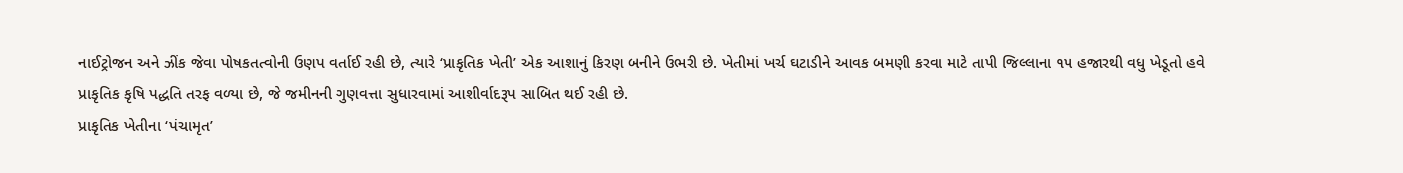નાઈટ્રોજન અને ઝીંક જેવા પોષકતત્વોની ઉણપ વર્તાઈ રહી છે, ત્યારે ‘પ્રાકૃતિક ખેતી’ એક આશાનું કિરણ બનીને ઉભરી છે. ખેતીમાં ખર્ચ ઘટાડીને આવક બમણી કરવા માટે તાપી જિલ્લાના ૧૫ હજારથી વધુ ખેડૂતો હવે પ્રાકૃતિક કૃષિ પદ્ધતિ તરફ વળ્યા છે, જે જમીનની ગુણવત્તા સુધારવામાં આશીર્વાદરૂપ સાબિત થઈ રહી છે.
પ્રાકૃતિક ખેતીના ‘પંચામૃત’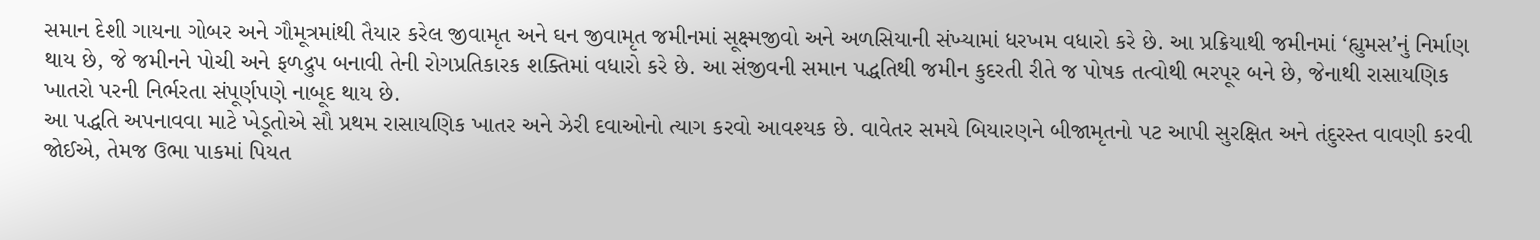સમાન દેશી ગાયના ગોબર અને ગૌમૂત્રમાંથી તૈયાર કરેલ જીવામૃત અને ઘન જીવામૃત જમીનમાં સૂક્ષ્મજીવો અને અળસિયાની સંખ્યામાં ધરખમ વધારો કરે છે. આ પ્રક્રિયાથી જમીનમાં ‘હ્યુમસ’નું નિર્માણ થાય છે, જે જમીનને પોચી અને ફળદ્રુપ બનાવી તેની રોગપ્રતિકારક શક્તિમાં વધારો કરે છે. આ સંજીવની સમાન પદ્ધતિથી જમીન કુદરતી રીતે જ પોષક તત્વોથી ભરપૂર બને છે, જેનાથી રાસાયણિક ખાતરો પરની નિર્ભરતા સંપૂર્ણપણે નાબૂદ થાય છે.
આ પદ્ધતિ અપનાવવા માટે ખેડૂતોએ સૌ પ્રથમ રાસાયણિક ખાતર અને ઝેરી દવાઓનો ત્યાગ કરવો આવશ્યક છે. વાવેતર સમયે બિયારણને બીજામૃતનો પટ આપી સુરક્ષિત અને તંદુરસ્ત વાવણી કરવી જોઈએ, તેમજ ઉભા પાકમાં પિયત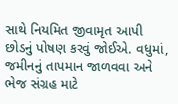સાથે નિયમિત જીવામૃત આપી છોડનું પોષણ કરવું જોઈએ. વધુમાં, જમીનનું તાપમાન જાળવવા અને ભેજ સંગ્રહ માટે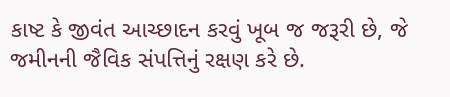કાષ્ટ કે જીવંત આચ્છાદન કરવું ખૂબ જ જરૂરી છે, જે જમીનની જૈવિક સંપત્તિનું રક્ષણ કરે છે.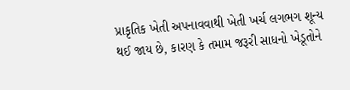પ્રાકૃતિક ખેતી અપનાવવાથી ખેતી ખર્ચ લગભગ શૂન્ય થઈ જાય છે, કારણ કે તમામ જરૂરી સાધનો ખેડૂતોને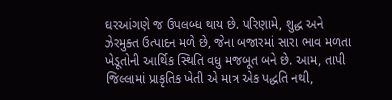ઘરઆંગણે જ ઉપલબ્ધ થાય છે. પરિણામે, શુદ્ધ અને ઝેરમુક્ત ઉત્પાદન મળે છે, જેના બજારમાં સારા ભાવ મળતા ખેડૂતોની આર્થિક સ્થિતિ વધુ મજબૂત બને છે. આમ, તાપી જિલ્લામાં પ્રાકૃતિક ખેતી એ માત્ર એક પદ્ધતિ નથી,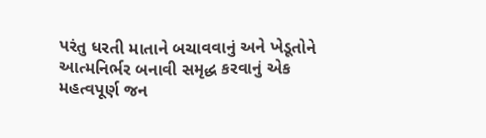પરંતુ ધરતી માતાને બચાવવાનું અને ખેડૂતોને આત્મનિર્ભર બનાવી સમૃદ્ધ કરવાનું એક મહત્વપૂર્ણ જન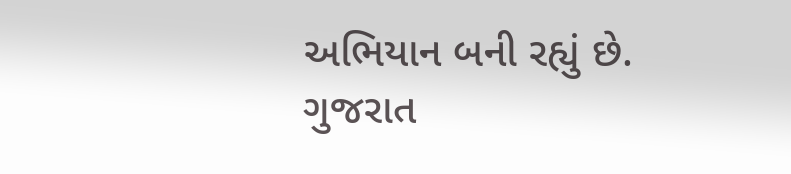અભિયાન બની રહ્યું છે.
ગુજરાત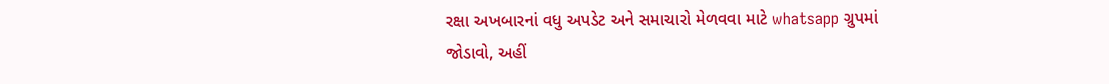રક્ષા અખબારનાં વધુ અપડેટ અને સમાચારો મેળવવા માટે whatsapp ગ્રુપમાં જોડાવો, અહીં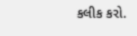કલીક કરો.